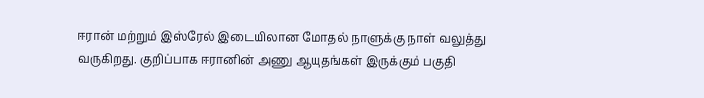ஈரான் மற்றும் இஸ்ரேல் இடையிலான மோதல் நாளுக்கு நாள் வலுத்து வருகிறது. குறிப்பாக ஈரானின் அணு ஆயுதங்கள் இருக்கும் பகுதி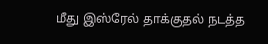மீது இஸ்ரேல் தாக்குதல் நடத்த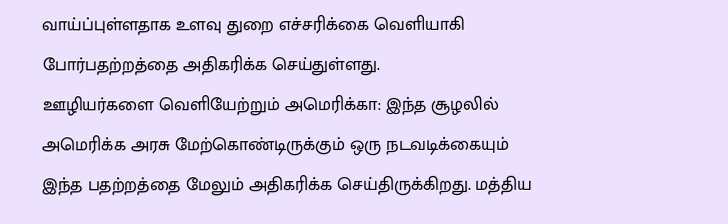வாய்ப்புள்ளதாக உளவு துறை எச்சரிக்கை வெளியாகி போர்பதற்றத்தை அதிகரிக்க செய்துள்ளது.
ஊழியர்களை வெளியேற்றும் அமெரிக்கா: இந்த சூழலில் அமெரிக்க அரசு மேற்கொண்டிருக்கும் ஒரு நடவடிக்கையும் இந்த பதற்றத்தை மேலும் அதிகரிக்க செய்திருக்கிறது. மத்திய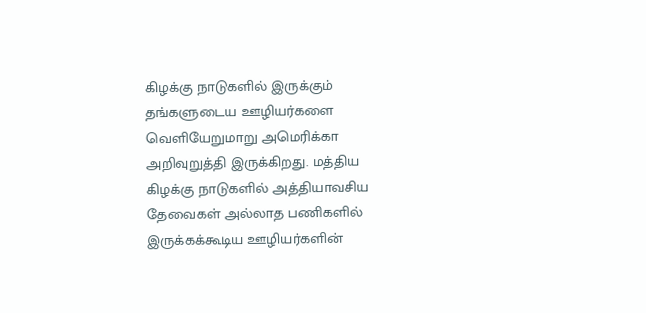கிழக்கு நாடுகளில் இருக்கும் தங்களுடைய ஊழியர்களை வெளியேறுமாறு அமெரிக்கா அறிவுறுத்தி இருக்கிறது. மத்திய கிழக்கு நாடுகளில் அத்தியாவசிய தேவைகள் அல்லாத பணிகளில் இருக்கக்கூடிய ஊழியர்களின்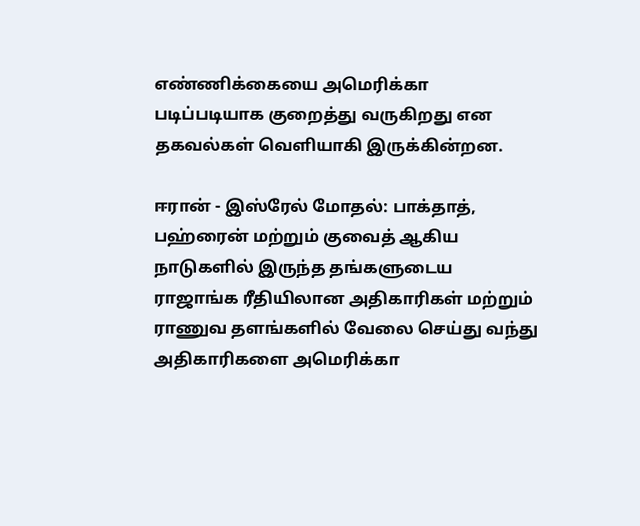எண்ணிக்கையை அமெரிக்கா படிப்படியாக குறைத்து வருகிறது என தகவல்கள் வெளியாகி இருக்கின்றன.

ஈரான் - இஸ்ரேல் மோதல்: பாக்தாத், பஹ்ரைன் மற்றும் குவைத் ஆகிய நாடுகளில் இருந்த தங்களுடைய ராஜாங்க ரீதியிலான அதிகாரிகள் மற்றும் ராணுவ தளங்களில் வேலை செய்து வந்து அதிகாரிகளை அமெரிக்கா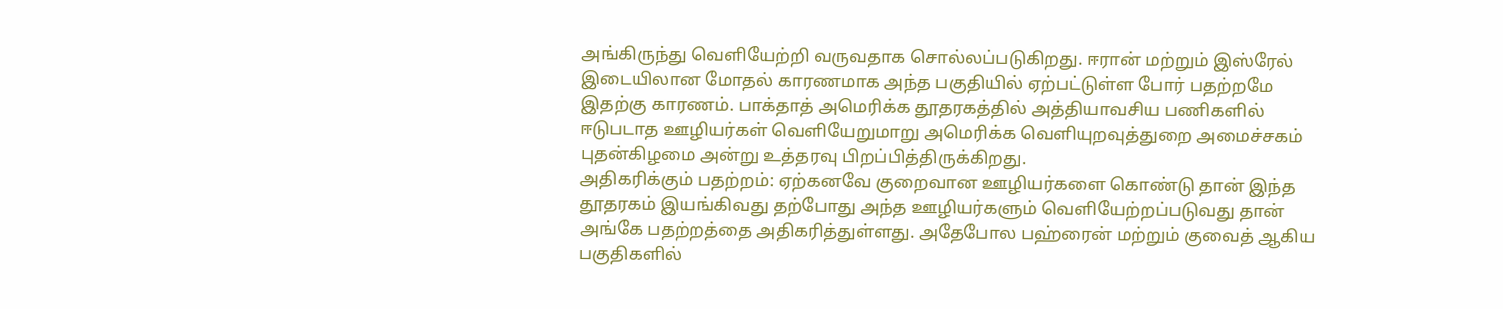அங்கிருந்து வெளியேற்றி வருவதாக சொல்லப்படுகிறது. ஈரான் மற்றும் இஸ்ரேல் இடையிலான மோதல் காரணமாக அந்த பகுதியில் ஏற்பட்டுள்ள போர் பதற்றமே இதற்கு காரணம். பாக்தாத் அமெரிக்க தூதரகத்தில் அத்தியாவசிய பணிகளில் ஈடுபடாத ஊழியர்கள் வெளியேறுமாறு அமெரிக்க வெளியுறவுத்துறை அமைச்சகம் புதன்கிழமை அன்று உத்தரவு பிறப்பித்திருக்கிறது.
அதிகரிக்கும் பதற்றம்: ஏற்கனவே குறைவான ஊழியர்களை கொண்டு தான் இந்த தூதரகம் இயங்கிவது தற்போது அந்த ஊழியர்களும் வெளியேற்றப்படுவது தான் அங்கே பதற்றத்தை அதிகரித்துள்ளது. அதேபோல பஹ்ரைன் மற்றும் குவைத் ஆகிய பகுதிகளில்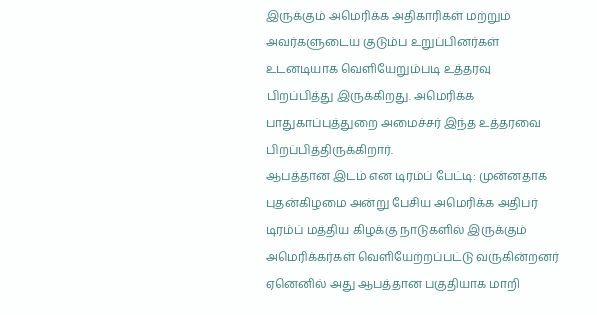இருக்கும் அமெரிக்க அதிகாரிகள் மற்றும் அவர்களுடைய குடும்ப உறுப்பினர்கள் உடனடியாக வெளியேறும்படி உத்தரவு பிறப்பித்து இருக்கிறது. அமெரிக்க பாதுகாப்புத்துறை அமைச்சர் இந்த உத்தரவை பிறப்பித்திருக்கிறார்.
ஆபத்தான இடம் என டிரம்ப் பேட்டி: முன்னதாக புதன்கிழமை அன்று பேசிய அமெரிக்க அதிபர் டிரம்ப் மத்திய கிழக்கு நாடுகளில் இருக்கும் அமெரிக்கர்கள் வெளியேற்றப்பட்டு வருகின்றனர் ஏனெனில் அது ஆபத்தான பகுதியாக மாறி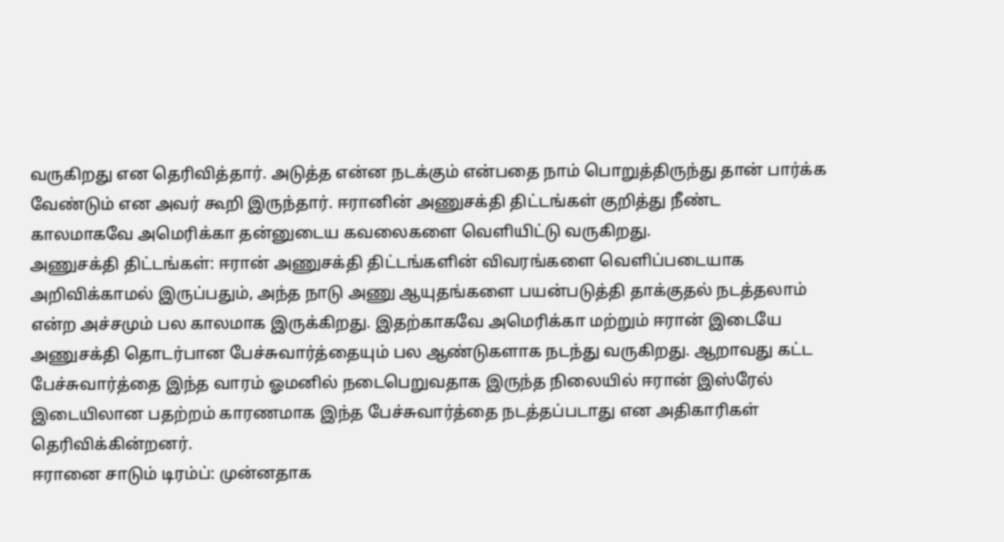வருகிறது என தெரிவித்தார். அடுத்த என்ன நடக்கும் என்பதை நாம் பொறுத்திருந்து தான் பார்க்க வேண்டும் என அவர் கூறி இருந்தார். ஈரானின் அணுசக்தி திட்டங்கள் குறித்து நீண்ட காலமாகவே அமெரிக்கா தன்னுடைய கவலைகளை வெளியிட்டு வருகிறது.
அணுசக்தி திட்டங்கள்: ஈரான் அணுசக்தி திட்டங்களின் விவரங்களை வெளிப்படையாக அறிவிக்காமல் இருப்பதும், அந்த நாடு அணு ஆயுதங்களை பயன்படுத்தி தாக்குதல் நடத்தலாம் என்ற அச்சமும் பல காலமாக இருக்கிறது. இதற்காகவே அமெரிக்கா மற்றும் ஈரான் இடையே அணுசக்தி தொடர்பான பேச்சுவார்த்தையும் பல ஆண்டுகளாக நடந்து வருகிறது. ஆறாவது கட்ட பேச்சுவார்த்தை இந்த வாரம் ஓமனில் நடைபெறுவதாக இருந்த நிலையில் ஈரான் இஸ்ரேல் இடையிலான பதற்றம் காரணமாக இந்த பேச்சுவார்த்தை நடத்தப்படாது என அதிகாரிகள் தெரிவிக்கின்றனர்.
ஈரானை சாடும் டிரம்ப்: முன்னதாக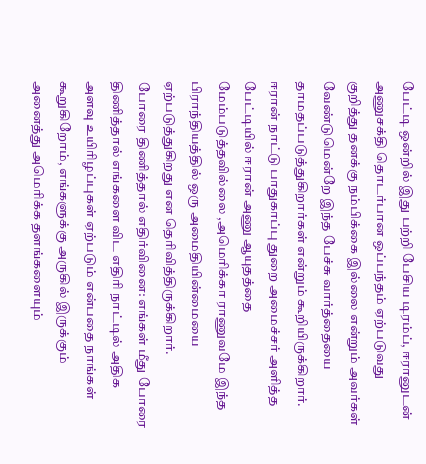பேட்டி ஒன்றில் இது பற்றி பேசிய டிரம்ப், ஈரானுடன் அணுசக்தி தொடர்பான ஒப்பந்தம் ஏற்படுவது குறித்து தனக்கு நம்பிக்கை இல்லை என்றும் அவர்கள் வேண்டுமென்றே இந்த பேச்சு வார்த்தையை தாமதப்படுத்துகிறார்கள் என்றும் கூறியிருக்கிறார். ஈரான் நாட்டு பாதுகாப்பு துறை அமைச்சர் அளித்த பேட்டியில் ஈரான் அணு ஆயுதத்தை மேம்படுத்தவில்லை ,அமெரிக்கா ராணுவமே இந்த பிராந்தியத்தில் ஒரு அமைதியின்மையை ஏற்படுத்துகிறது என தெரிவித்திருக்கிறார்.
போரை திணித்தால் எதிர்வினை: எங்கள் மீது போரை திணித்தால் எங்களை விட எதிரி நாட்டில் அதிக அளவு உயிரிழப்புகள் ஏற்படும் என்பதை நாங்கள் கூறுகிறோம், எங்களுக்கு அருகில் இருக்கும் அனைத்து அமெரிக்க தளங்களையும்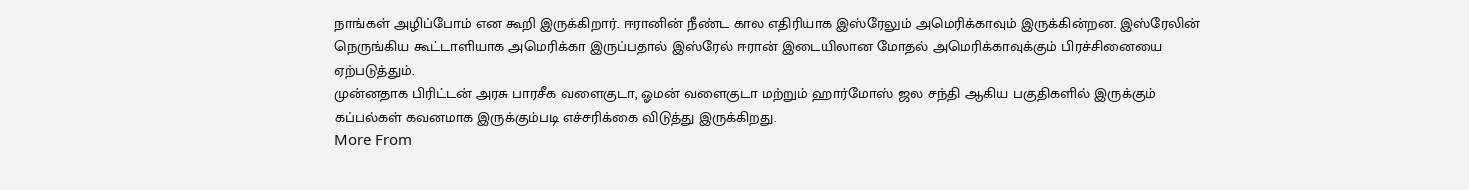நாங்கள் அழிப்போம் என கூறி இருக்கிறார். ஈரானின் நீண்ட கால எதிரியாக இஸ்ரேலும் அமெரிக்காவும் இருக்கின்றன. இஸ்ரேலின் நெருங்கிய கூட்டாளியாக அமெரிக்கா இருப்பதால் இஸ்ரேல் ஈரான் இடையிலான மோதல் அமெரிக்காவுக்கும் பிரச்சினையை ஏற்படுத்தும்.
முன்னதாக பிரிட்டன் அரசு பாரசீக வளைகுடா, ஓமன் வளைகுடா மற்றும் ஹார்மோஸ் ஜல சந்தி ஆகிய பகுதிகளில் இருக்கும் கப்பல்கள் கவனமாக இருக்கும்படி எச்சரிக்கை விடுத்து இருக்கிறது.
More From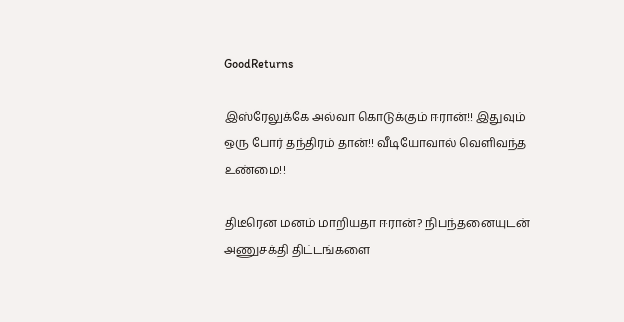GoodReturns

இஸ்ரேலுக்கே அல்வா கொடுக்கும் ஈரான்!! இதுவும் ஒரு போர் தந்திரம் தான்!! வீடியோவால் வெளிவந்த உண்மை!!

திடீரென மனம் மாறியதா ஈரான்? நிபந்தனையுடன் அணுசக்தி திட்டங்களை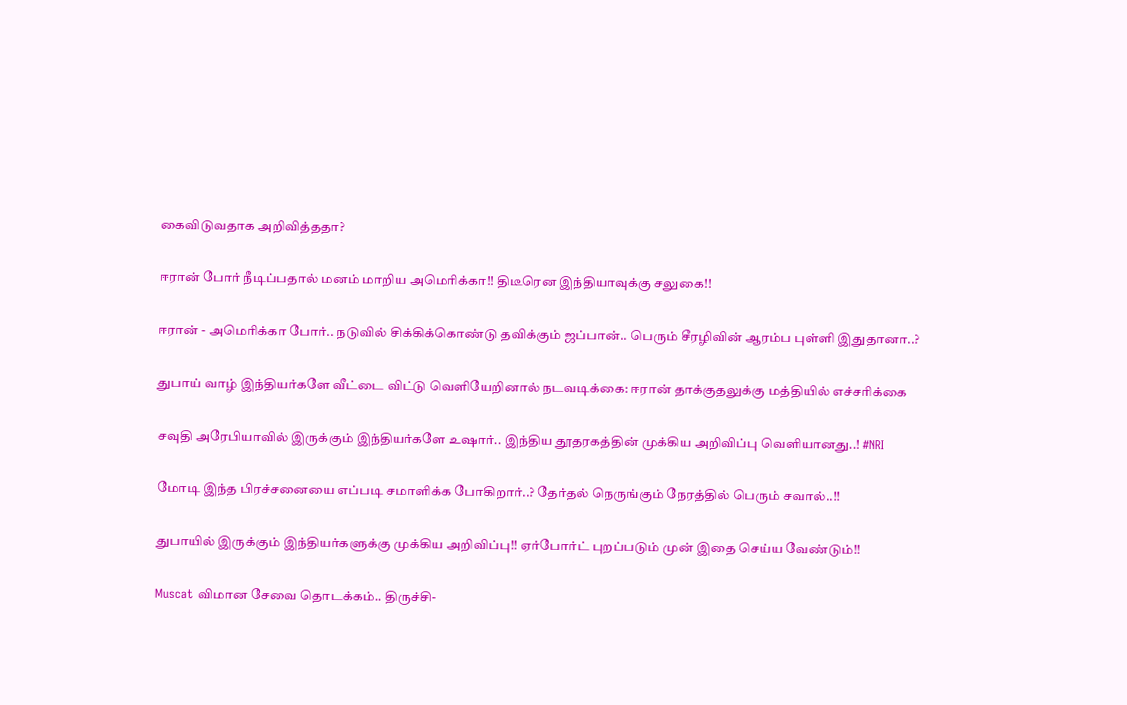கைவிடுவதாக அறிவித்ததா?

ஈரான் போர் நீடிப்பதால் மனம் மாறிய அமெரிக்கா!! திடீரென இந்தியாவுக்கு சலுகை!!

ஈரான் - அமெரிக்கா போர்.. நடுவில் சிக்கிக்கொண்டு தவிக்கும் ஜப்பான்.. பெரும் சீரழிவின் ஆரம்ப புள்ளி இதுதானா..?

துபாய் வாழ் இந்தியர்களே வீட்டை விட்டு வெளியேறினால் நடவடிக்கை: ஈரான் தாக்குதலுக்கு மத்தியில் எச்சரிக்கை

சவுதி அரேபியாவில் இருக்கும் இந்தியர்களே உஷார்.. இந்திய தூதரகத்தின் முக்கிய அறிவிப்பு வெளியானது..! #NRI

மோடி இந்த பிரச்சனையை எப்படி சமாளிக்க போகிறார்..? தேர்தல் நெருங்கும் நேரத்தில் பெரும் சவால்..!!

துபாயில் இருக்கும் இந்தியர்களுக்கு முக்கிய அறிவிப்பு!! ஏர்போர்ட் புறப்படும் முன் இதை செய்ய வேண்டும்!!

Muscat விமான சேவை தொடக்கம்.. திருச்சி-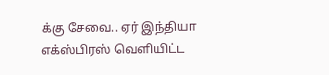க்கு சேவை.. ஏர் இந்தியா எக்ஸ்பிரஸ் வெளியிட்ட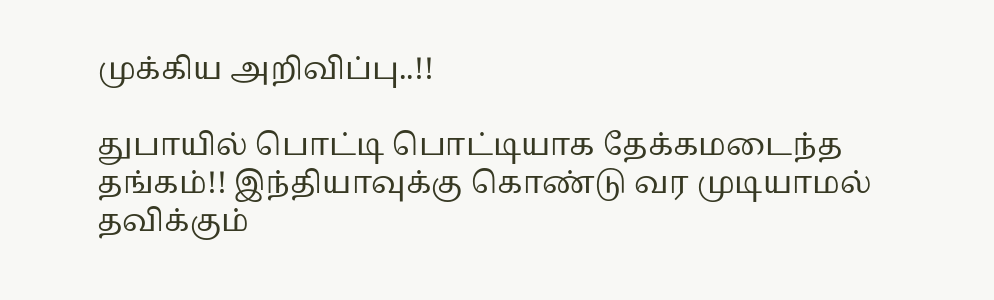முக்கிய அறிவிப்பு..!!

துபாயில் பொட்டி பொட்டியாக தேக்கமடைந்த தங்கம்!! இந்தியாவுக்கு கொண்டு வர முடியாமல் தவிக்கும்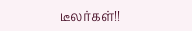டீலர்கள்!!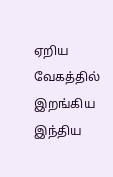ஏறிய வேகத்தில் இறங்கிய இந்திய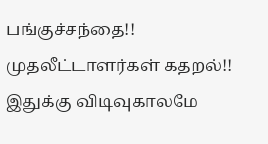பங்குச்சந்தை!! முதலீட்டாளர்கள் கதறல்!! இதுக்கு விடிவுகாலமே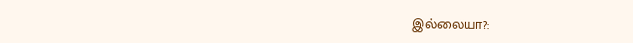இல்லையா?: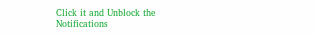Click it and Unblock the Notifications